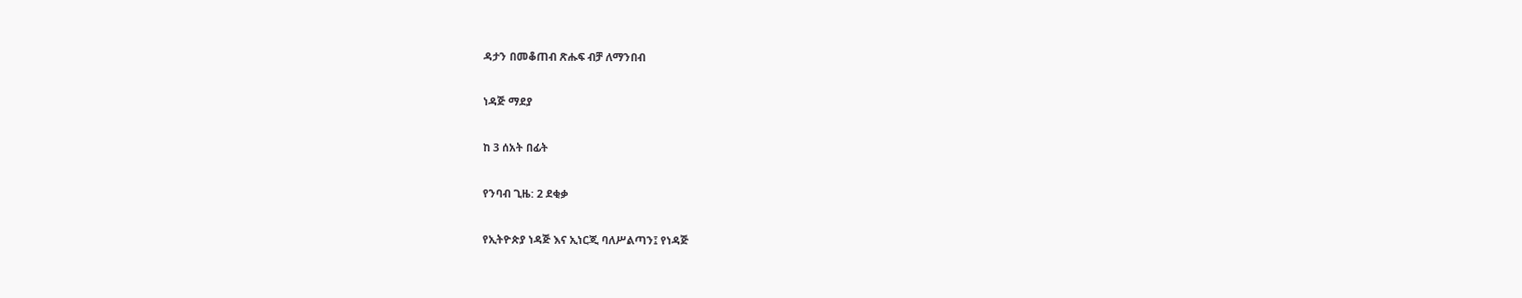ዳታን በመቆጠብ ጽሑፍ ብቻ ለማንበብ

ነዳጅ ማደያ

ከ 3 ሰአት በፊት

የንባብ ጊዜ: 2 ደቂቃ

የኢትዮጵያ ነዳጅ እና ኢነርጂ ባለሥልጣን፤ የነዳጅ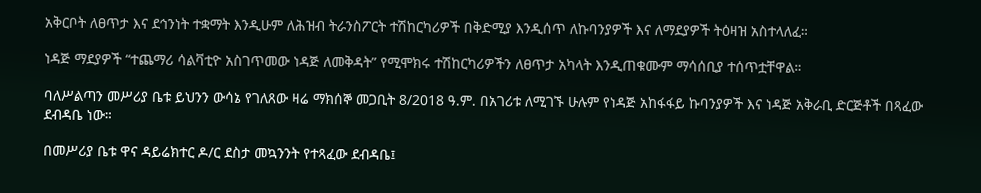አቅርቦት ለፀጥታ እና ደኅንነት ተቋማት እንዲሁም ለሕዝብ ትራንስፖርት ተሽከርካሪዎች በቅድሚያ እንዲሰጥ ለኩባንያዎች እና ለማደያዎች ትዕዛዝ አስተላለፈ።

ነዳጅ ማደያዎች “ተጨማሪ ሳልቫቲዮ አስገጥመው ነዳጅ ለመቅዳት” የሚሞክሩ ተሽከርካሪዎችን ለፀጥታ አካላት እንዲጠቁሙም ማሳሰቢያ ተሰጥቷቸዋል።

ባለሥልጣን መሥሪያ ቤቱ ይህንን ውሳኔ የገለጸው ዛሬ ማክሰኞ መጋቢት 8/2018 ዓ.ም. በአገሪቱ ለሚገኙ ሁሉም የነዳጅ አከፋፋይ ኩባንያዎች እና ነዳጅ አቅራቢ ድርጅቶች በጻፈው ደብዳቤ ነው።

በመሥሪያ ቤቱ ዋና ዳይሬክተር ዶ/ር ደስታ መኳንንት የተጻፈው ደብዳቤ፤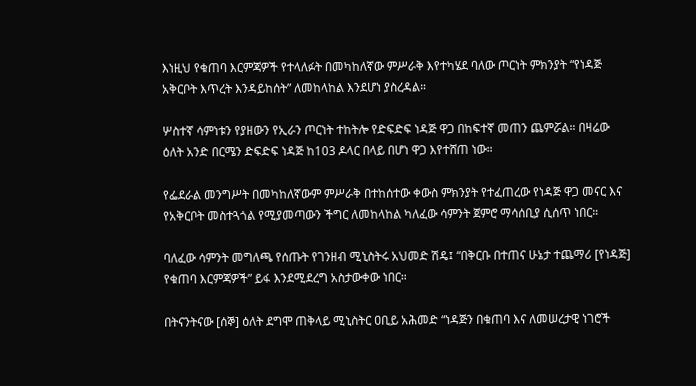እነዚህ የቁጠባ እርምጃዎች የተላለፉት በመካከለኛው ምሥራቅ እየተካሄደ ባለው ጦርነት ምክንያት “የነዳጅ አቅርቦት እጥረት እንዳይከሰት” ለመከላከል እንደሆነ ያስረዳል።

ሦስተኛ ሳምነቱን የያዘውን የኢራን ጦርነት ተከትሎ የድፍድፍ ነዳጅ ዋጋ በከፍተኛ መጠን ጨምሯል። በዛሬው ዕለት አንድ በርሜን ድፍድፍ ነዳጅ ከ103 ዶላር በላይ በሆነ ዋጋ እየተሸጠ ነው።

የፌደራል መንግሥት በመካከለኛውም ምሥራቅ በተከሰተው ቀውስ ምክንያት የተፈጠረው የነዳጅ ዋጋ መናር እና የአቅርቦት መስተጓጎል የሚያመጣውን ችግር ለመከላከል ካለፈው ሳምንት ጀምሮ ማሳሰቢያ ሲሰጥ ነበር።

ባለፈው ሳምንት መግለጫ የሰጡት የገንዘብ ሚኒስትሩ አህመድ ሽዴ፤ “በቅርቡ በተጠና ሁኔታ ተጨማሪ [የነዳጅ] የቁጠባ እርምጃዎች” ይፋ እንደሚደረግ አስታውቀው ነበር።

በትናንትናው [ሰኞ] ዕለት ደግሞ ጠቅላይ ሚኒስትር ዐቢይ አሕመድ “ነዳጅን በቁጠባ እና ለመሠረታዊ ነገሮች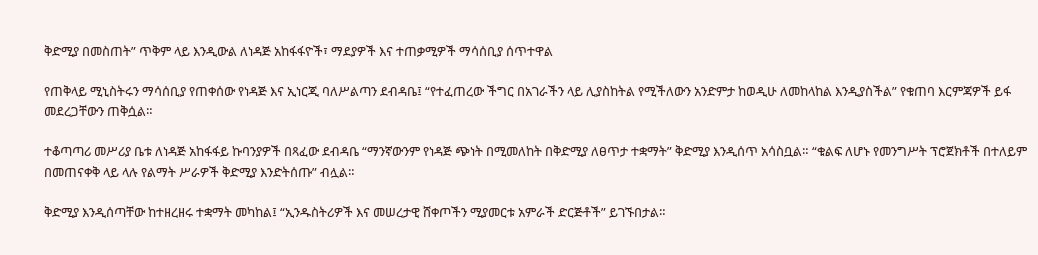ቅድሚያ በመስጠት” ጥቅም ላይ እንዲውል ለነዳጅ አከፋፋዮች፣ ማደያዎች እና ተጠቃሚዎች ማሳሰቢያ ሰጥተዋል

የጠቅላይ ሚኒስትሩን ማሳሰቢያ የጠቀሰው የነዳጅ እና ኢነርጂ ባለሥልጣን ደብዳቤ፤ “የተፈጠረው ችግር በአገራችን ላይ ሊያስከትል የሚችለውን አንድምታ ከወዲሁ ለመከላከል እንዲያስችል” የቁጠባ እርምጃዎች ይፋ መደረጋቸውን ጠቅሷል።

ተቆጣጣሪ መሥሪያ ቤቱ ለነዳጅ አከፋፋይ ኩባንያዎች በጻፈው ደብዳቤ “ማንኛውንም የነዳጅ ጭነት በሚመለከት በቅድሚያ ለፀጥታ ተቋማት” ቅድሚያ እንዲሰጥ አሳስቧል። “ቁልፍ ለሆኑ የመንግሥት ፕሮጀክቶች በተለይም በመጠናቀቅ ላይ ላሉ የልማት ሥራዎች ቅድሚያ እንድትሰጡ” ብሏል።

ቅድሚያ እንዲሰጣቸው ከተዘረዘሩ ተቋማት መካከል፤ “ኢንዱስትሪዎች እና መሠረታዊ ሸቀጦችን ሚያመርቱ አምራች ድርጅቶች” ይገኙበታል።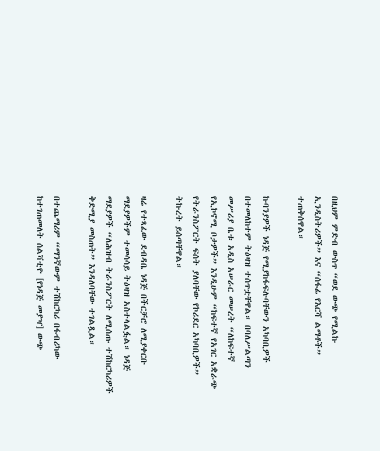በዚህም ምድብ ውስጥ “ወደ ውጭ የሚልኩ ኢንዲስትሪዎች” እና “ሰፋፊ የእርሻ ልማቶች” ተጠቅሰዋል።

ኩባንያዎች ነዳጅ የሚያከፋፍሉባቸውን አካባቢዎች በተመለከተም ትዕዛዝ ተሰጥቷቸዋል። በባለሥልጣን መሥሪያ ቤቱ አዲስ አሠራር መሠረት “ለከፍተኛ የኢኮኖሚ ቦታዎች” እንዲሁም “ከፍተኛ የአገር አቋራጭ የትራንስፖርት ፍሰት ያለባቸው የኮሪደር አካባቢዎች” ትኩረት ይሰጣቸዋል።

ዛሬ የተጻፈው ደብዳቤ ነዳጅ በችርቻሮ ለሚያቀርቡ ማደያዎችም ተመሳሳይ ትዕዛዝ አስተላልፏል። ነዳጅ ማደያዎች “ለሕዝብ ትራንስፖርት ለሚሰጡ ተሽከርካሪዎች ቅድሚያ መስጠት” እንዳለባቸው ተገልጿል።

በተጨማሪም “ማንኛውም ተሽከርካሪ በፋብሪካው ከተገጠመለት ሰልቫቲዮ [የነዳጅ መያዣ] ውጭ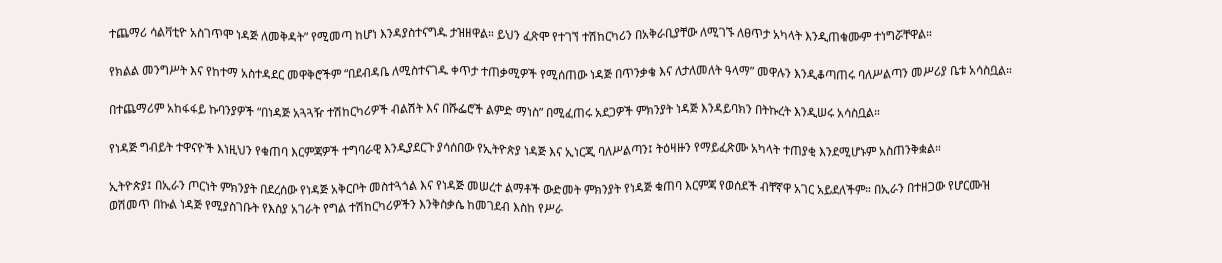ተጨማሪ ሳልቫቲዮ አስገጥሞ ነዳጅ ለመቅዳት” የሚመጣ ከሆነ እንዳያስተናግዱ ታዝዘዋል። ይህን ፈጽሞ የተገኘ ተሽከርካሪን በአቅራቢያቸው ለሚገኙ ለፀጥታ አካላት እንዲጠቁሙም ተነግሯቸዋል።

የክልል መንግሥት እና የከተማ አስተዳደር መዋቅሮችም “በደብዳቤ ለሚስተናገዱ ቀጥታ ተጠቃሚዎች የሚሰጠው ነዳጅ በጥንቃቄ እና ለታለመለት ዓላማ” መዋሉን እንዲቆጣጠሩ ባለሥልጣን መሥሪያ ቤቱ አሳስቧል።

በተጨማሪም አከፋፋይ ኩባንያዎች “በነዳጅ አጓጓዥ ተሽከርካሪዎች ብልሽት እና በሹፌሮች ልምድ ማነስ” በሚፈጠሩ አደጋዎች ምክንያት ነዳጅ እንዳይባክን በትኩረት እንዲሠሩ አሳስቧል።

የነዳጅ ግብይት ተዋናዮች እነዚህን የቁጠባ እርምጃዎች ተግባራዊ እንዲያደርጉ ያሳሰበው የኢትዮጵያ ነዳጅ እና ኢነርጂ ባለሥልጣን፤ ትዕዛዙን የማይፈጽሙ አካላት ተጠያቂ እንደሚሆኑም አስጠንቅቋል።

ኢትዮጵያ፤ በኢራን ጦርነት ምክንያት በደረሰው የነዳጅ አቅርቦት መስተጓጎል እና የነዳጅ መሠረተ ልማቶች ውድመት ምክንያት የነዳጅ ቁጠባ እርምጃ የወሰደች ብቸኛዋ አገር አይደለችም። በኢራን በተዘጋው የሆርሙዝ ወሽመጥ በኩል ነዳጅ የሚያስገቡት የእስያ አገራት የግል ተሽከርካሪዎችን እንቅስቃሴ ከመገደብ እስከ የሥራ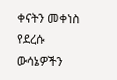ቀናትን መቀነስ የደረሱ ውሳኔዎችን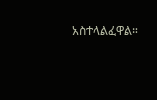አስተላልፈዋል።